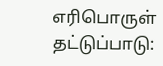எரிபொருள் தட்டுப்பாடு: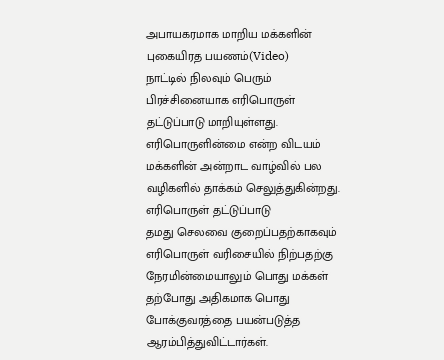அபாயகரமாக மாறிய மக்களின் புகையிரத பயணம்(Video)
நாட்டில் நிலவும் பெரும் பிரச்சினையாக எரிபொருள் தட்டுப்பாடு மாறியுள்ளது.
எரிபொருளின்மை என்ற விடயம் மக்களின் அன்றாட வாழ்வில் பல வழிகளில் தாக்கம் செலுத்துகின்றது.
எரிபொருள் தட்டுப்பாடு
தமது செலவை குறைப்பதற்காகவும் எரிபொருள் வரிசையில் நிற்பதற்கு நேரமின்மையாலும் பொது மக்கள் தற்போது அதிகமாக பொது போக்குவரத்தை பயன்படுத்த ஆரம்பித்துவிட்டார்கள்.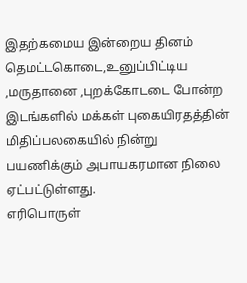இதற்கமைய இன்றைய தினம் தெமட்டகொடை,உனுப்பிட்டிய ,மருதானை ,புறக்கோடடை போன்ற இடங்களில் மக்கள் புகையிரதத்தின் மிதிப்பலகையில் நின்று பயணிக்கும் அபாயகரமான நிலை ஏட்பட்டுள்ளது.
எரிபொருள்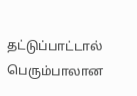தட்டுப்பாட்டால் பெரும்பாலான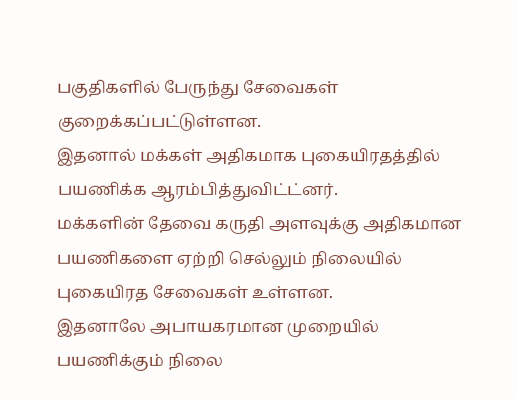பகுதிகளில் பேருந்து சேவைகள் குறைக்கப்பட்டுள்ளன.
இதனால் மக்கள் அதிகமாக புகையிரதத்தில் பயணிக்க ஆரம்பித்துவிட்ட்னர்.
மக்களின் தேவை கருதி அளவுக்கு அதிகமான பயணிகளை ஏற்றி செல்லும் நிலையில் புகையிரத சேவைகள் உள்ளன.
இதனாலே அபாயகரமான முறையில் பயணிக்கும் நிலை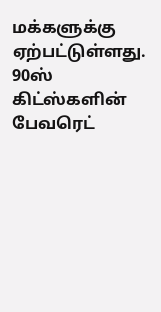மக்களுக்கு ஏற்பட்டுள்ளது.
90ஸ் கிட்ஸ்களின் பேவரெட்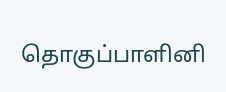தொகுப்பாளினி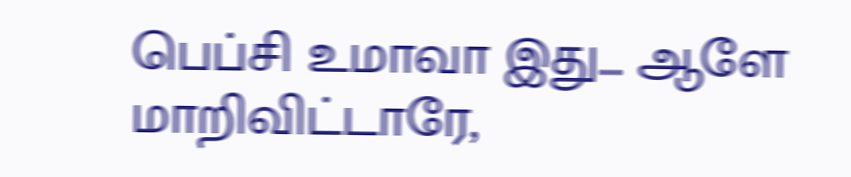பெப்சி உமாவா இது... ஆளே மாறிவிட்டாரே,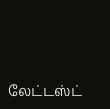லேட்டஸ்ட்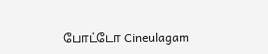போட்டோ Cineulagam